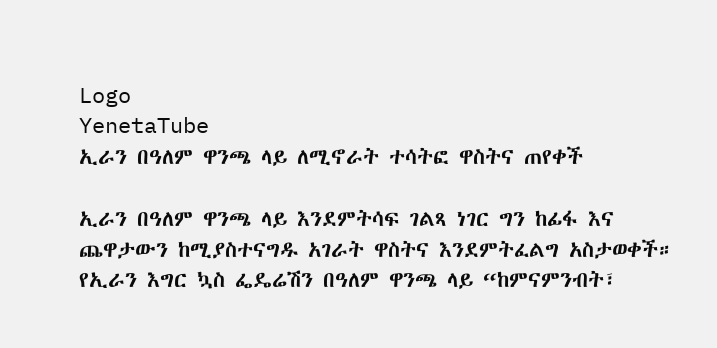Logo
YenetaTube
ኢራን በዓለም ዋንጫ ላይ ለሚኖራት ተሳትፎ ዋስትና ጠየቀች

ኢራን በዓለም ዋንጫ ላይ እንደምትሳፍ ገልጻ ነገር ግን ከፊፋ እና ጨዋታውን ከሚያስተናግዱ አገራት ዋስትና እንደምትፈልግ አስታወቀች።
የኢራን እግር ኳስ ፌዴሬሽን በዓለም ዋንጫ ላይ “ከምናምንብት፣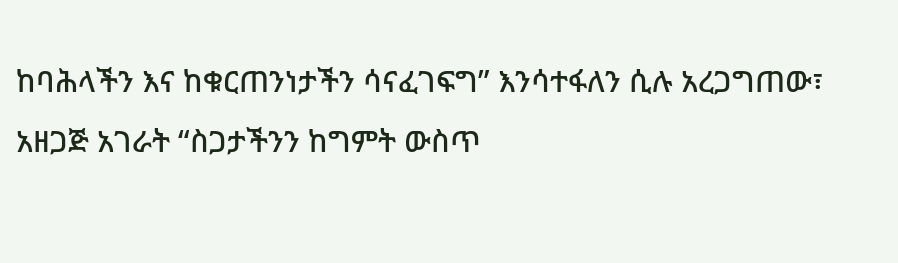ከባሕላችን እና ከቁርጠንነታችን ሳናፈገፍግ” እንሳተፋለን ሲሉ አረጋግጠው፣ አዘጋጅ አገራት “ስጋታችንን ከግምት ውስጥ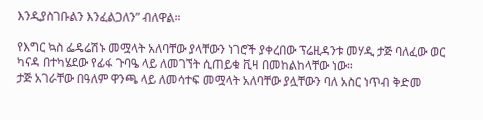እንዲያስገቡልን እንፈልጋለን” ብለዋል።

የእግር ኳስ ፌዴሬሽኑ መሟላት አለባቸው ያላቸውን ነገሮች ያቀረበው ፕሬዚዳንቱ መሃዲ ታጅ ባለፈው ወር ካናዳ በተካሄደው የፊፋ ጉባዔ ላይ ለመገኘት ሲጠይቁ ቪዛ በመከልከላቸው ነው።
ታጅ አገራቸው በዓለም ዋንጫ ላይ ለመሳተፍ መሟላት አለባቸው ያሏቸውን ባለ አስር ነጥብ ቅድመ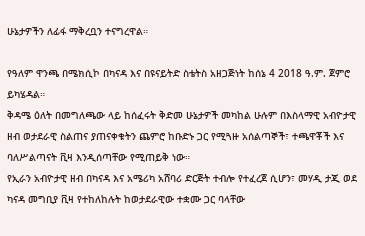ሁኔታዎችን ለፊፋ ማቅረቧን ተናግረዋል።

የዓለም ዋንጫ በሜክሲኮ በካናዳ እና በዩናይትድ ስቴትስ አዘጋጅነት ከሰኔ 4 2018 ዓ.ም. ጀምሮ ይካሄዳል።
ቅዳሜ ዕለት በመግለጫው ላይ ከሰፈሩት ቅድመ ሁኔታዎች መካከል ሁሉም በእስላማዊ አብዮታዊ ዘብ ወታደራዊ ስልጠና ያጠናቀቁትን ጨምሮ ከቡድኑ ጋር የሚጓዙ አሰልጣኞች፣ ተጫዋቾች እና ባለሥልጣናት ቪዛ እንዲሰጣቸው የሚጠይቅ ነው።
የኢራን አብዮታዊ ዘብ በካናዳ እና አሜሪካ አሸባሪ ድርጅት ተብሎ የተፈረጀ ሲሆን፣ መሃዲ ታጂ ወደ ካናዳ መግቢያ ቪዛ የተከለከሉት ከወታደራዊው ተቋሙ ጋር ባላቸው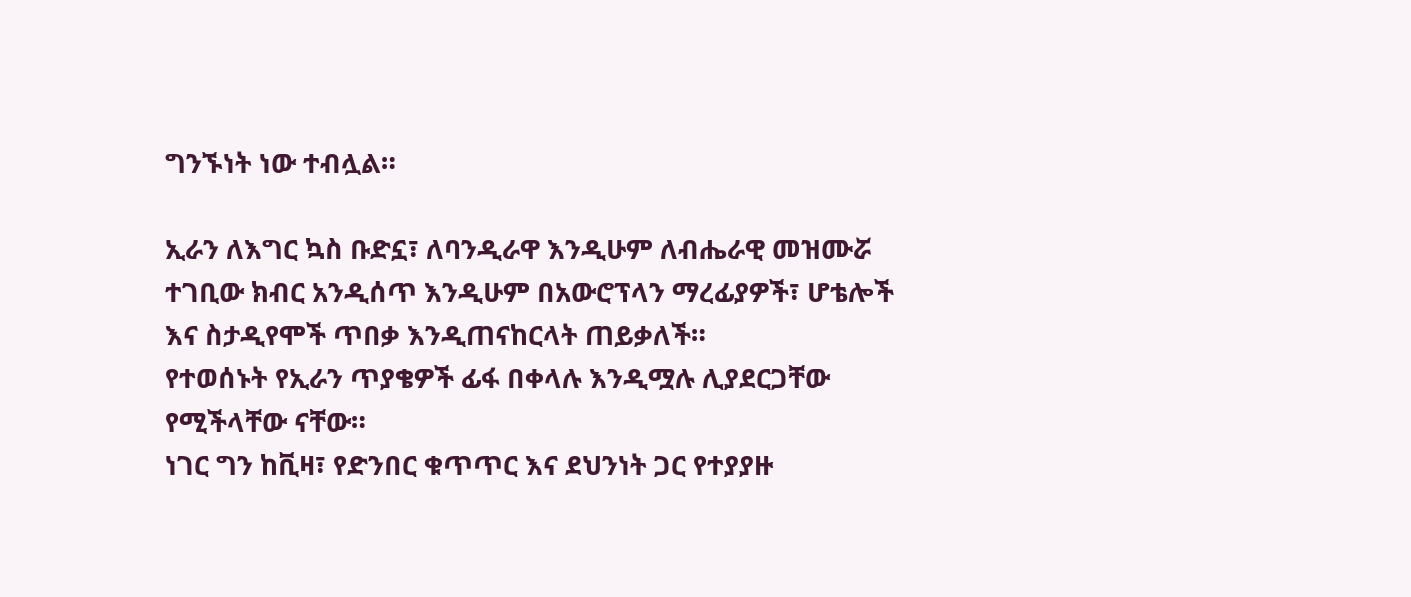ግንኙነት ነው ተብሏል።

ኢራን ለእግር ኳስ ቡድኗ፣ ለባንዲራዋ እንዲሁም ለብሔራዊ መዝሙሯ ተገቢው ክብር አንዲሰጥ እንዲሁም በአውሮፕላን ማረፊያዎች፣ ሆቴሎች እና ስታዲየሞች ጥበቃ እንዲጠናከርላት ጠይቃለች።
የተወሰኑት የኢራን ጥያቄዎች ፊፋ በቀላሉ እንዲሟሉ ሊያደርጋቸው የሚችላቸው ናቸው።
ነገር ግን ከቪዛ፣ የድንበር ቁጥጥር እና ደህንነት ጋር የተያያዙ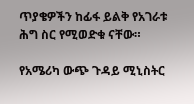ጥያቄዎችን ከፊፋ ይልቅ የአገራቱ ሕግ ስር የሚወድቁ ናቸው።

የአሜሪካ ውጭ ጉዳይ ሚኒስትር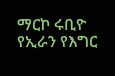ማርኮ ሩቢዮ የኢራን የእግር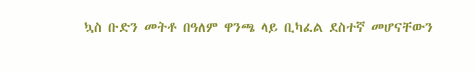ኳስ ቡድን መትቶ በዓለም ዋንጫ ላይ ቢካፈል ደስተኛ መሆናቸውን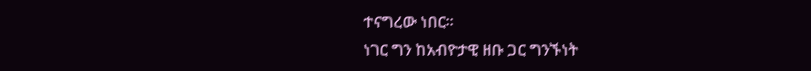ተናግረው ነበር።
ነገር ግን ከአብዮታዊ ዘቡ ጋር ግንኙነት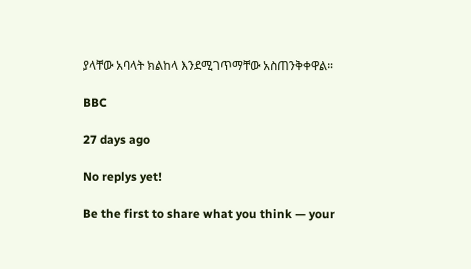ያላቸው አባላት ክልከላ እንደሚገጥማቸው አስጠንቅቀዋል።

BBC

27 days ago

No replys yet!

Be the first to share what you think — your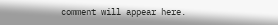comment will appear here.